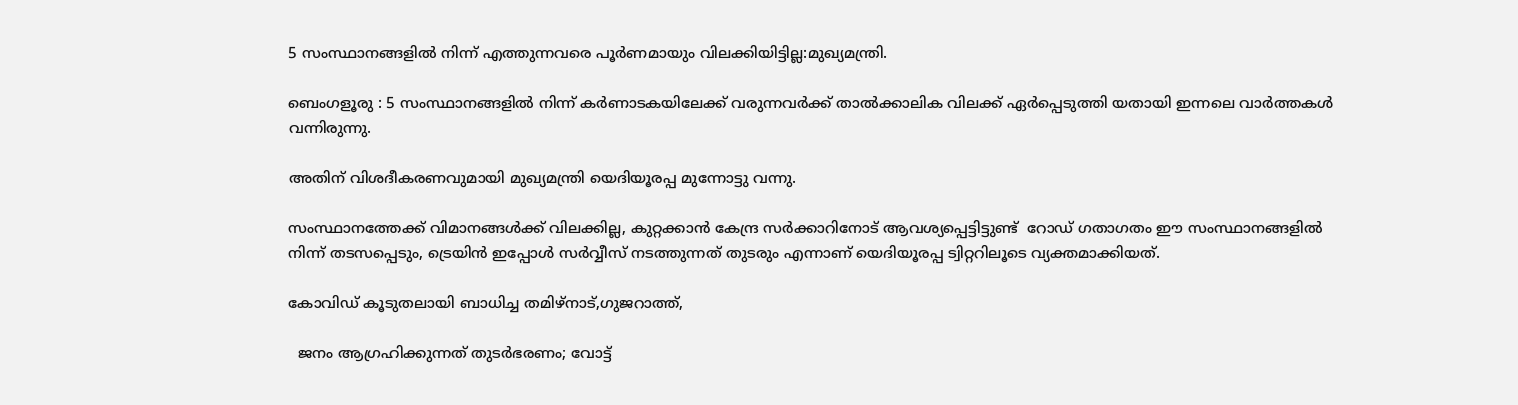5 സംസ്ഥാനങ്ങളിൽ നിന്ന് എത്തുന്നവരെ പൂർണമായും വിലക്കിയിട്ടില്ല:മുഖ്യമന്ത്രി.

ബെംഗളൂരു : 5 സംസ്ഥാനങ്ങളിൽ നിന്ന് കർണാടകയിലേക്ക് വരുന്നവർക്ക് താൽക്കാലിക വിലക്ക് ഏർപ്പെടുത്തി യതായി ഇന്നലെ വാർത്തകൾ വന്നിരുന്നു.

അതിന് വിശദീകരണവുമായി മുഖ്യമന്ത്രി യെദിയൂരപ്പ മുന്നോട്ടു വന്നു.

സംസ്ഥാനത്തേക്ക് വിമാനങ്ങൾക്ക് വിലക്കില്ല, കുറ്റക്കാൻ കേന്ദ്ര സർക്കാറിനോട് ആവശ്യപ്പെട്ടിട്ടുണ്ട്  റോഡ് ഗതാഗതം ഈ സംസ്ഥാനങ്ങളിൽ നിന്ന് തടസപ്പെടും, ട്രെയിൻ ഇപ്പോൾ സർവ്വീസ് നടത്തുന്നത് തുടരും എന്നാണ് യെദിയൂരപ്പ ട്വിറ്ററിലൂടെ വ്യക്തമാക്കിയത്.

കോവിഡ് കൂടുതലായി ബാധിച്ച തമിഴ്നാട്,ഗുജറാത്ത്,

  ജനം ആഗ്രഹിക്കുന്നത് തുടര്‍ഭരണം; വോട്ട്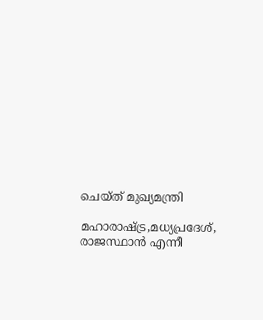ചെയ്ത് മുഖ്യമന്ത്രി

മഹാരാഷ്ട്ര,മധ്യപ്രദേശ്, രാജസ്ഥാൻ എന്നീ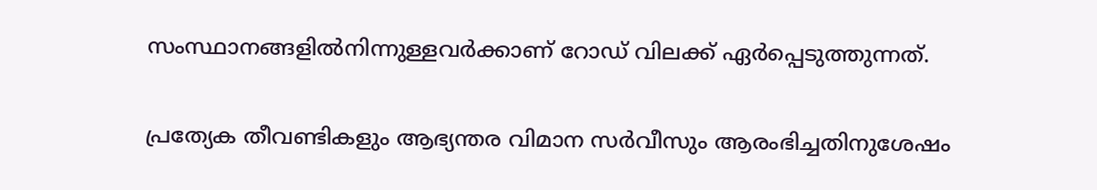സംസ്ഥാനങ്ങളിൽനിന്നുള്ളവർക്കാണ് റോഡ് വിലക്ക് ഏർപ്പെടുത്തുന്നത്.

പ്രത്യേക തീവണ്ടികളും ആഭ്യന്തര വിമാന സർവീസും ആരംഭിച്ചതിനുശേഷം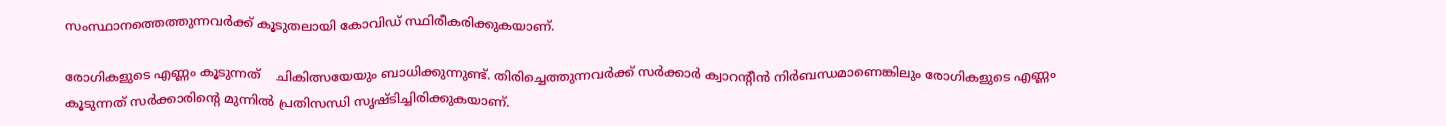സംസ്ഥാനത്തെത്തുന്നവർക്ക് കൂടുതലായി കോവിഡ് സ്ഥിരീകരിക്കുകയാണ്.

രോഗികളുടെ എണ്ണം കൂടുന്നത്    ചികിത്സയേയും ബാധിക്കുന്നുണ്ട്. തിരിച്ചെത്തുന്നവർക്ക് സർക്കാർ ക്വാറന്റീൻ നിർബന്ധമാണെങ്കിലും രോഗികളുടെ എണ്ണം കൂടുന്നത് സർക്കാരിൻ്റെ മുന്നിൽ പ്രതിസന്ധി സൃഷ്ടിച്ചിരിക്കുകയാണ്.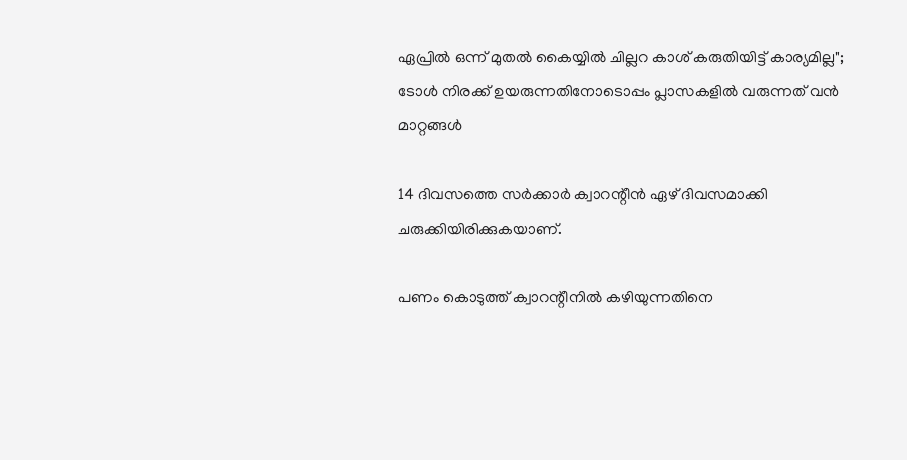ഏപ്രിൽ ഒന്ന് മുതൽ കൈയ്യിൽ ചില്ലറ കാശ് കരുതിയിട്ട് കാര്യമില്ല"; ടോൾ നിരക്ക് ഉയരുന്നതിനോടൊപ്പം പ്ലാസകളിൽ വരുന്നത് വൻ മാറ്റങ്ങൾ

14 ദിവസത്തെ സർക്കാർ ക്വാറന്റീൻ ഏഴ് ദിവസമാക്കി ചരുക്കിയിരിക്കുകയാണ്.

പണം കൊടുത്ത് ക്വാറന്റീനിൽ കഴിയുന്നതിനെ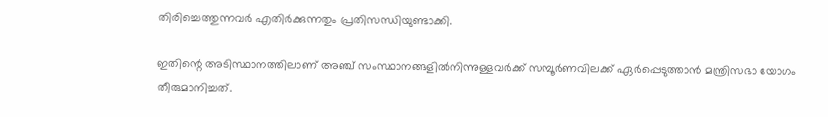തിരിച്ചെത്തുന്നവർ എതിർക്കുന്നതും പ്രതിസന്ധിയുണ്ടാക്കി.

ഇതിന്റെ അടിസ്ഥാനത്തിലാണ് അഞ്ച് സംസ്ഥാനങ്ങളിൽനിന്നുള്ളവർക്ക് സമ്പൂർണവിലക്ക് ഏർപ്പെടുത്താൻ മന്ത്രിസഭാ യോഗം തീരുമാനിച്ചത്.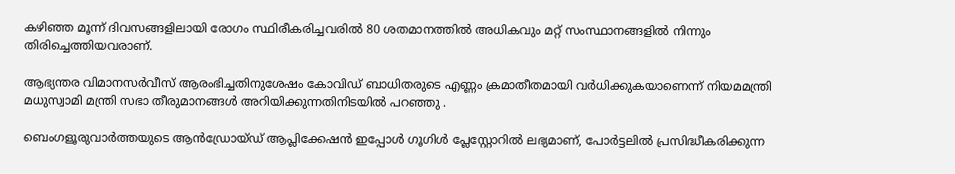കഴിഞ്ഞ മൂന്ന് ദിവസങ്ങളിലായി രോഗം സ്ഥിരീകരിച്ചവരിൽ 80 ശതമാനത്തിൽ അധികവും മറ്റ് സംസ്ഥാനങ്ങളിൽ നിന്നും തിരിച്ചെത്തിയവരാണ്.

ആഭ്യന്തര വിമാനസർവീസ് ആരംഭിച്ചതിനുശേഷം കോവിഡ് ബാധിതരുടെ എണ്ണം ക്രമാതീതമായി വർധിക്കുകയാണെന്ന് നിയമമന്ത്രി മധുസ്വാമി മന്ത്രി സഭാ തീരുമാനങ്ങൾ അറിയിക്കുന്നതിനിടയിൽ പറഞ്ഞു .

ബെംഗളൂരുവാർത്തയുടെ ആൻഡ്രോയ്ഡ് ആപ്ലിക്കേഷൻ ഇപ്പോൾ ഗൂഗിൾ പ്ലേസ്റ്റോറിൽ ലഭ്യമാണ്, പോർട്ടലിൽ പ്രസിദ്ധീകരിക്കുന്ന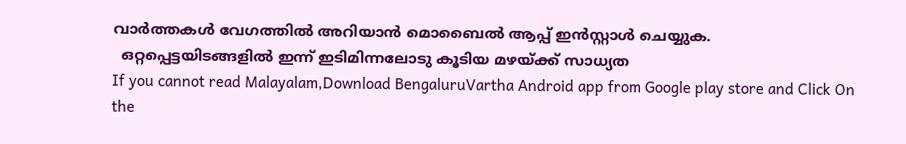വാർത്തകൾ വേഗത്തിൽ അറിയാൻ മൊബൈൽ ആപ്പ് ഇൻസ്റ്റാൾ ചെയ്യുക.
  ഒറ്റപ്പെട്ടയിടങ്ങളില്‍ ഇന്ന് ഇടിമിന്നലോടു കൂടിയ മഴയ്ക്ക് സാധ്യത
If you cannot read Malayalam,Download BengaluruVartha Android app from Google play store and Click On the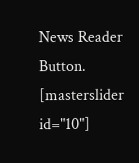News Reader Button. [masterslider id="10"]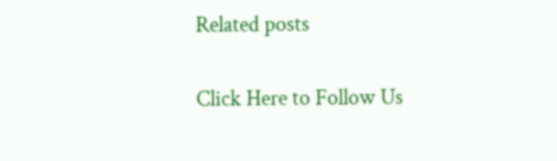Related posts

Click Here to Follow Us